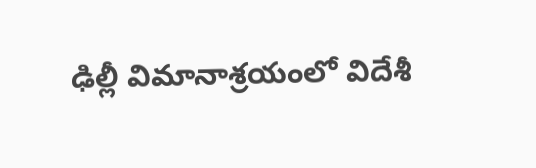ఢిల్లీ విమానాశ్రయంలో విదేశీ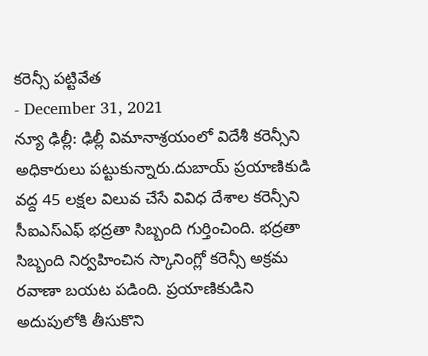కరెన్సీ పట్టివేత
- December 31, 2021
న్యూ ఢిల్లీ: ఢిల్లీ విమానాశ్రయంలో విదేశీ కరెన్సీని అధికారులు పట్టుకున్నారు.దుబాయ్ ప్రయాణికుడి వద్ద 45 లక్షల విలువ చేసే వివిధ దేశాల కరెన్సీని సీఐఎస్ఎఫ్ భద్రతా సిబ్బంది గుర్తించింది. భద్రతా సిబ్బంది నిర్వహించిన స్కానింగ్లో కరెన్సీ అక్రమ రవాణా బయట పడింది. ప్రయాణికుడిని అదుపులోకి తీసుకొని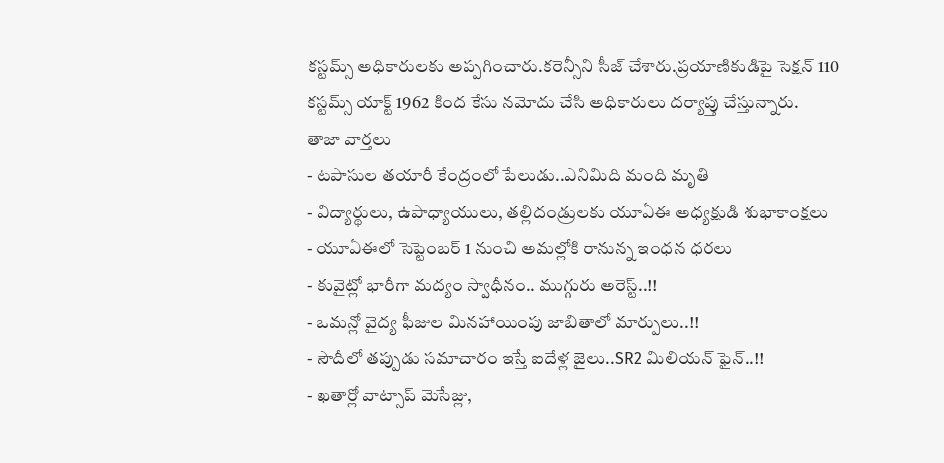కస్టమ్స్ అధికారులకు అప్పగించారు.కరెన్సీని సీజ్ చేశారు.ప్రయాణికుడిపై సెక్షన్ 110 కస్టమ్స్ యాక్ట్ 1962 కింద కేసు నమోదు చేసి అధికారులు దర్యాప్తు చేస్తున్నారు.
తాజా వార్తలు
- టపాసుల తయారీ కేంద్రంలో పేలుడు..ఎనిమిది మంది మృతి
- విద్యార్థులు, ఉపాధ్యాయులు, తల్లిదండ్రులకు యూఏఈ అధ్యక్షుడి శుభాకాంక్షలు
- యూఏఈలో సెప్టెంబర్ 1 నుంచి అమల్లోకి రానున్న ఇంధన ధరలు
- కువైట్లో భారీగా మద్యం స్వాధీనం.. ముగ్గురు అరెస్ట్..!!
- ఒమన్లో వైద్య ఫీజుల మినహాయింపు జాబితాలో మార్పులు..!!
- సౌదీలో తప్పుడు సమాచారం ఇస్తే ఐదేళ్ల జైలు..SR2 మిలియన్ ఫైన్..!!
- ఖతార్లో వాట్సాప్ మెసేజ్లు,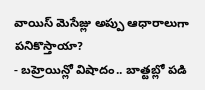వాయిస్ మెసేజ్లు అప్పు ఆధారాలుగా పనికొస్తాయా?
- బహ్రెయిన్లో విషాదం.. బాత్టబ్లో పడి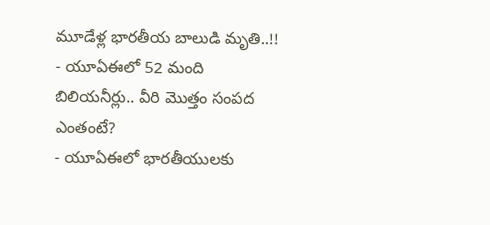మూడేళ్ల భారతీయ బాలుడి మృతి..!!
- యూఏఈలో 52 మంది బిలియనీర్లు.. వీరి మొత్తం సంపద ఎంతంటే?
- యూఏఈలో భారతీయులకు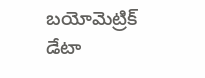బయోమెట్రిక్ డేటా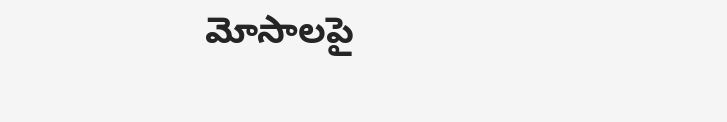మోసాలపై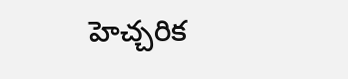హెచ్చరిక